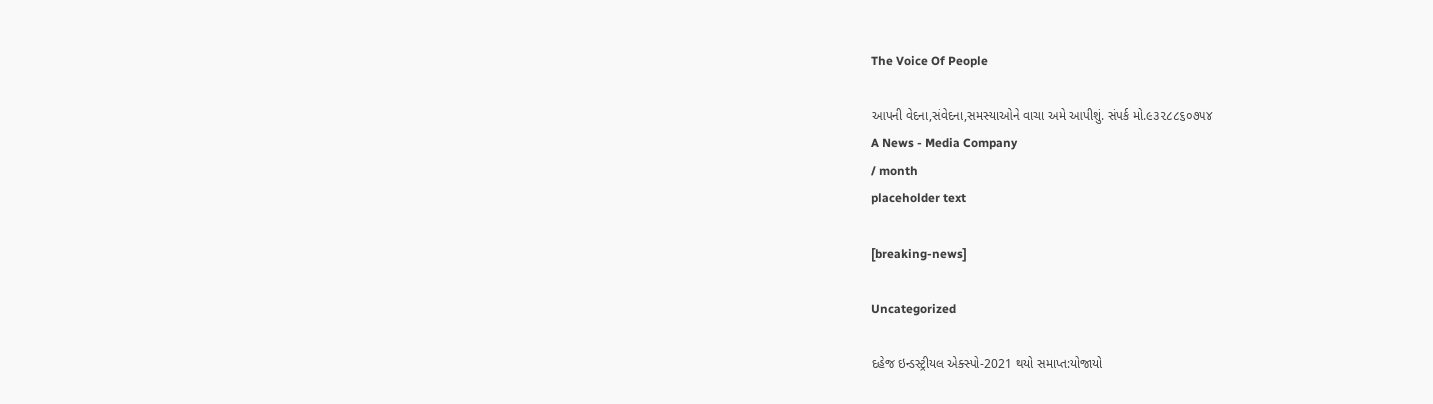The Voice Of People

આપની વેદના,સંવેદના,સમસ્યાઓને વાચા અમે આપીશું. સંપર્ક મો.૯૩૨૮૮૬૦૭૫૪
A News - Media Company
/ month
placeholder text

[breaking-news]

Uncategorized

દહેજ ઇન્ડસ્ટ્રીયલ એક્સ્પો-2021 થયો સમાપ્ત:યોજાયો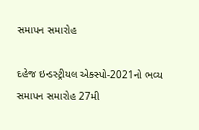સમાપન સમારોહ

દહેજ ઇન્ડસ્ટ્રીયલ એક્સ્પો-2021નો ભવ્ય સમાપન સમારોહ 27મી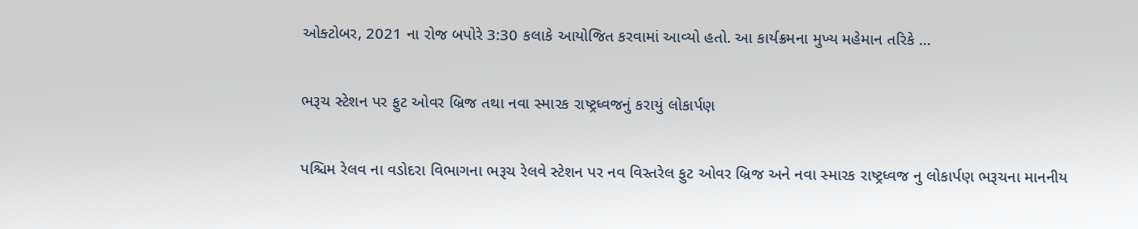ઓક્ટોબર, 2021 ના રોજ બપોરે 3:30 કલાકે આયોજિત કરવામાં આવ્યો હતો. આ કાર્યક્રમના મુખ્ય મહેમાન તરિકે ...

ભરૂચ સ્ટેશન પર ફુટ ઓવર બ્રિજ તથા નવા સ્મારક રાષ્ટ્રધ્વજનું કરાયું લોકાર્પણ

પશ્ચિમ રેલવ ના વડોદરા વિભાગના ભરૂચ રેલવે સ્ટેશન પર નવ વિસ્તરેલ ફુટ ઓવર બ્રિજ અને નવા સ્મારક રાષ્ટ્રધ્વજ નુ લોકાર્પણ ભરૂચના માનનીય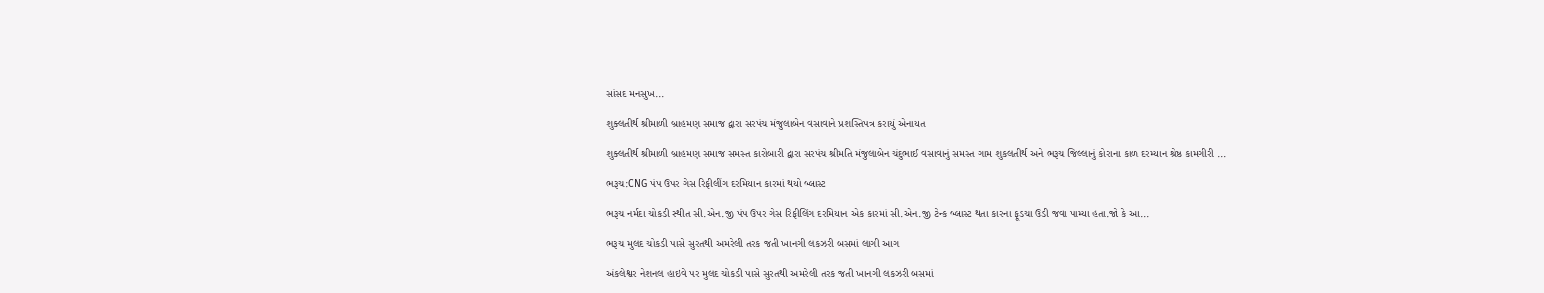સાંસદ મનસુખ...

શુક્લતીર્થ શ્રીમાળી બ્રાહમણ સમાજ દ્વારા સરપંચ મંજુલાબેન વસાવાને પ્રશસ્તિપત્ર કરાયું એનાયત

શુક્લતીર્થ શ્રીમાળી બ્રાહમણ સમાજ સમસ્ત કારોબારી દ્વારા સરપંચ શ્રીમતિ મંજુલાબેન ચંદુભાઈ વસાવાનું સમસ્ત ગામ શુકલતીર્થ અને ભરૂચ જિલ્લાનું કોરાના કાળ દરમ્યાન શ્રેષ્ઠ કામગીરી ...

ભરૂચ:CNG પંપ ઉપર ગેસ રિફીલીંગ દરમિયાન કારમાં થયો બ્લાસ્ટ

ભરૂચ નર્મદા ચોકડી સ્થીત સી.એન.જી પંપ ઉપર ગેસ રિફીલિંગ દરમિયાન એક કારમાં સી.એન.જી ટેન્ક બ્લાસ્ટ થતા કારના ફૂડચા ઉડી જવા પામ્યા હતા.જો કે આ...

ભરૂચ મુલદ ચોકડી પાસે સુરતથી અમરેલી તરક જતી ખાનગી લકઝરી બસમાં લાગી આગ

અંકલેશ્વર નેશનલ હાઇવે પર મુલદ ચોકડી પાસે સુરતથી અમરેલી તરક જતી ખાનગી લકઝરી બસમાં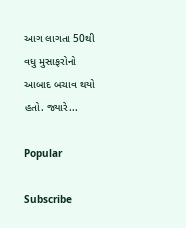આગ લાગતા 50થી વધુ મુસાફરોનો આબાદ બચાવ થયો હતો. જ્યારે...

Popular

Subscribe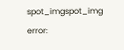spot_imgspot_img
error: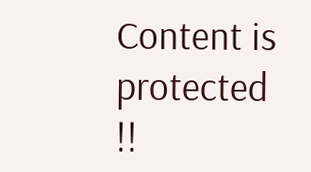Content is protected !!